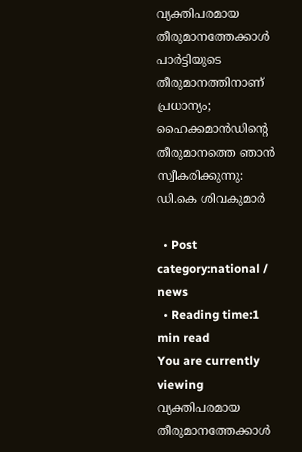വ്യക്തിപരമായ തീരുമാനത്തേക്കാൾ പാർട്ടിയുടെ തീരുമാനത്തിനാണ് പ്രധാന്യം; ഹൈക്കമാൻഡിൻ്റെ തീരുമാനത്തെ ഞാൻ സ്വീകരിക്കുന്നു: ഡി.കെ ശിവകുമാർ

  • Post category:national / news
  • Reading time:1 min read
You are currently viewing വ്യക്തിപരമായ തീരുമാനത്തേക്കാൾ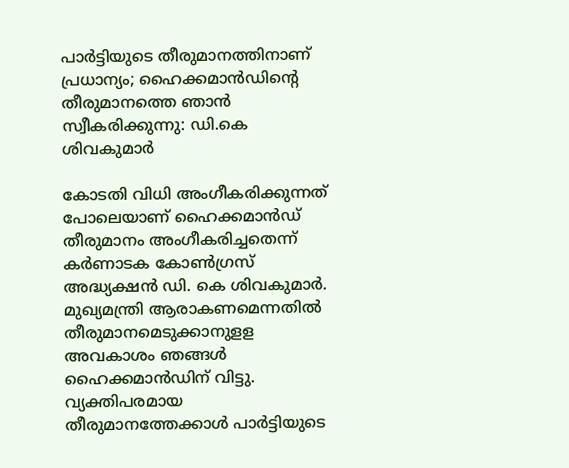പാർട്ടിയുടെ തീരുമാനത്തിനാണ് പ്രധാന്യം; ഹൈക്കമാൻഡിൻ്റെ തീരുമാനത്തെ ഞാൻ സ്വീകരിക്കുന്നു: ഡി.കെ ശിവകുമാർ

കോടതി വിധി അംഗീകരിക്കുന്നത് പോലെയാണ് ഹൈക്കമാൻഡ് തീരുമാനം അംഗീകരിച്ചതെന്ന് കർണാടക കോൺഗ്രസ് അദ്ധ്യക്ഷൻ ഡി. കെ ശിവകുമാർ. മുഖ്യമന്ത്രി ആരാകണമെന്നതിൽ തീരുമാനമെടുക്കാനുളള അവകാശം ഞങ്ങൾ ഹൈക്കമാൻഡിന് വിട്ടു. വ്യക്തിപരമായ തീരുമാനത്തേക്കാൾ പാർട്ടിയുടെ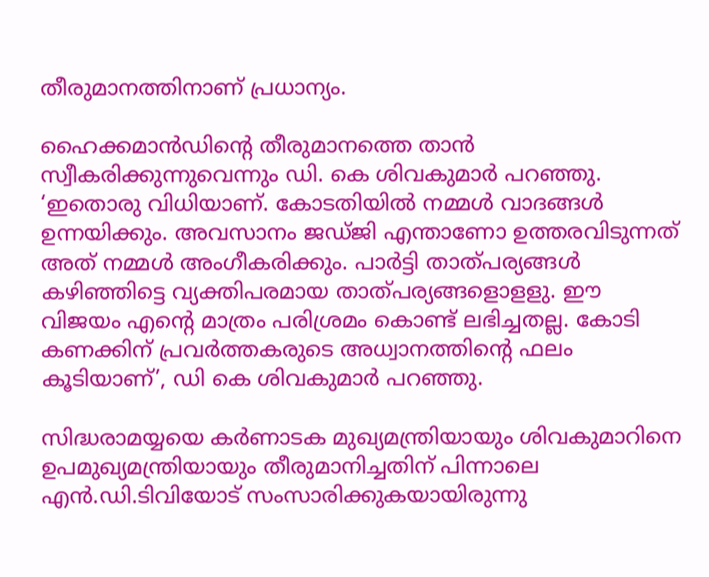തീരുമാനത്തിനാണ് പ്രധാന്യം.

ഹൈക്കമാൻഡിൻ്റെ തീരുമാനത്തെ താൻ സ്വീകരിക്കുന്നുവെന്നും ഡി. കെ ശിവകുമാർ പറഞ്ഞു. ‘ഇതൊരു വിധിയാണ്. കോടതിയിൽ നമ്മൾ വാദങ്ങൾ ഉന്നയിക്കും. അവസാനം ജഡ്ജി എന്താണോ ഉത്തരവിടുന്നത് അത് നമ്മൾ അംഗീകരിക്കും. പാർട്ടി താത്പര്യങ്ങൾ കഴിഞ്ഞിട്ടെ വ്യക്തിപരമായ താത്പര്യങ്ങളൊളളു. ഈ വിജയം എന്റെ മാത്രം പരിശ്രമം കൊണ്ട് ലഭിച്ചതല്ല. കോടി കണക്കിന് പ്രവർത്തകരുടെ അധ്വാനത്തിൻ്റെ ഫലം കൂടിയാണ്’, ഡി കെ ശിവകുമാർ പറഞ്ഞു.

സിദ്ധരാമയ്യയെ കർണാടക മുഖ്യമന്ത്രിയായും ശിവകുമാറിനെ ഉപമുഖ്യമന്ത്രിയായും തീരുമാനിച്ചതിന് പിന്നാലെ എൻ.ഡി.ടിവിയോട് സംസാരിക്കുകയായിരുന്നു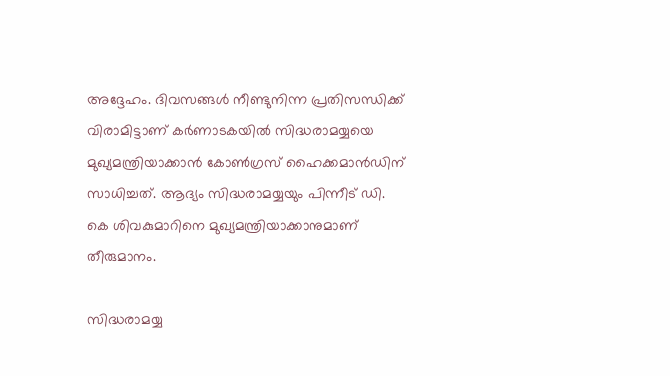അദ്ദേഹം. ദിവസങ്ങള്‍ നീണ്ടുനിന്ന പ്രതിസന്ധിക്ക് വിരാമിട്ടാണ് കർണാടകയിൽ സിദ്ധരാമയ്യയെ മുഖ്യമന്ത്രിയാക്കാൻ കോൺഗ്രസ് ഹൈക്കമാൻഡിന് സാധിച്ചത്. ആദ്യം സിദ്ധരാമയ്യയും പിന്നീട് ഡി. കെ ശിവകുമാറിനെ മുഖ്യമന്ത്രിയാക്കാനുമാണ് തീരുമാനം.

സിദ്ധരാമയ്യ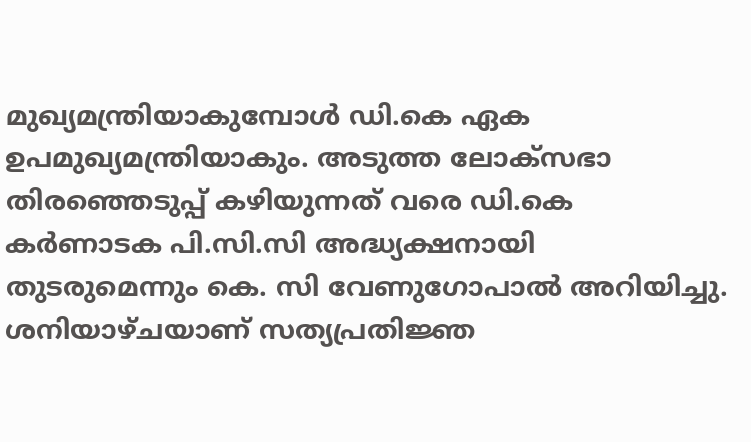മുഖ്യമന്ത്രിയാകുമ്പോള്‍ ഡി.കെ ഏക ഉപമുഖ്യമന്ത്രിയാകും. അടുത്ത ലോക്‌സഭാ തിരഞ്ഞെടുപ്പ് കഴിയുന്നത് വരെ ഡി.കെ കര്‍ണാടക പി.സി.സി അദ്ധ്യക്ഷനായി തുടരുമെന്നും കെ. സി വേണുഗോപാല്‍ അറിയിച്ചു. ശനിയാഴ്ചയാണ് സത്യപ്രതിജ്ഞ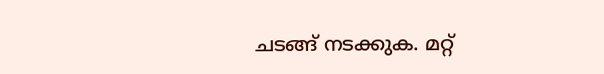ചടങ്ങ് നടക്കുക. മറ്റ്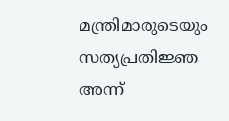മന്ത്രിമാരുടെയും സത്യപ്രതിജ്ഞ അന്ന്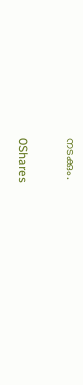നടക്കും.

0Shares